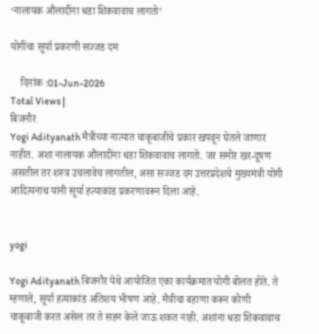‘नालायक औलादींना धडा शिकवावाच लागतो’

योगींचा सूर्या प्रकरणी सज्जड दम

    दिनांक :01-Jun-2026
Total Views |
बिजनौर
Yogi Adityanath मैत्रीच्या नात्यात चाकूबाजीचे प्रकार खपवून घेतले जाणार नाहीत. अशा नालायक औलादींना धडा शिकवावाच लागतो. जर समोर खर-दूषण असतील तर शस्त्र उचलावेच लागतील, असा सज्जड दम उत्तरप्रदेशचे मुख्यमंत्री योगी आदित्यनाथ यांनी सूर्या हत्याकांड प्रकरणावरून दिला आहे.


yogi

Yogi Adityanath बिजनौर येथे आयोजित एका कार्यक्रमात योगी बोलत होते. ते म्हणाले, सूर्या हत्याकांड अतिशय भीषण आहे. मैत्रीचा बहाणा करून कोणी चाकूबाजी करत असेल तर ते सहन केले जाऊ शकत नाही. अशांना धडा शिकवावाच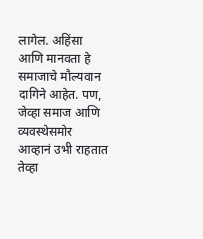लागेल. अहिंसा आणि मानवता हे समाजाचे मौल्यवान दागिने आहेत. पण, जेव्हा समाज आणि व्यवस्थेसमोर आव्हानं उभी राहतात तेव्हा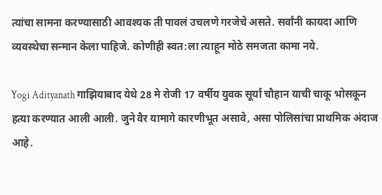त्यांचा सामना करण्यासाठी आवश्यक ती पावलं उचलणे गरजेचे असते. सर्वांनी कायदा आणि व्यवस्थेचा सन्मान केला पाहिजे. कोणीही स्वत:ला त्याहून मोठे समजता कामा नये.

Yogi Adityanath गाझियाबाद येथे 28 मे रोजी 17 वर्षीय युवक सूर्या चौहान याची चाकू भोसकून हत्या करण्यात आली आली. जुने वैर यामागे कारणीभूत असावे, असा पोलिसांचा प्राथमिक अंदाज आहे.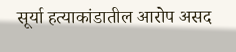सूर्या हत्याकांडातील आरोप असद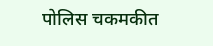पोलिस चकमकीत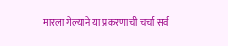मारला गेल्याने या प्रकरणाची चर्चा सर्व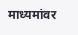माध्यमांवर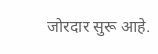जोरदार सुरू आहे.